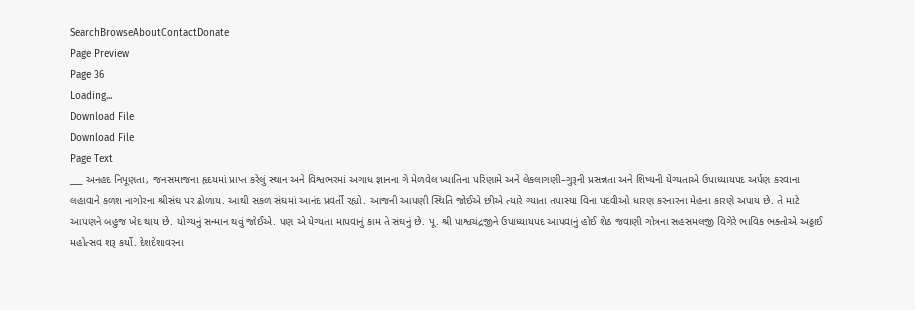SearchBrowseAboutContactDonate
Page Preview
Page 36
Loading...
Download File
Download File
Page Text
___ અનહદ નિપૂણતા, જનસમાજના હૃદયમાં પ્રાપ્ત કરેલું સ્થાન અને વિશ્વભરમાં અગાધ જ્ઞાનના ગે મેળવેલ ખ્યાતિના પરિણામે અને લેકલાગણી–ગુરૂની પ્રસન્નતા અને શિષ્યની યેગ્યતાએ ઉપાધ્યાયપદ અર્પણ કરવાના લહાવાને કળશ નાગોરના શ્રીસંઘ પર ઢોળાય. આથી સકળ સંઘમાં આનંદ પ્રવર્તી રહ્યો. આજની આપણી સ્થિતિ જોઈએ છીએ ત્યારે ગ્યાતા તપાસ્યા વિના પદવીઓ ધારણ કરનારના મેહના કારણે અપાય છે. તે માટે આપણને બહુજ ખેદ થાય છે. યોગ્યનું સન્માન થવું જોઈએ. પણ એ યેગ્યતા માપવાનું કામ તે સંઘનું છે. પૂ. શ્રી પાશ્વચંદ્રજીને ઉપાધ્યાયપદ આપવાનું હોઈ શેઠ જવાણી ગોત્રના સહસમલજી વિગેરે ભાવિક ભક્તોએ અઠ્ઠાઈ મહોત્સવ શરૂ કર્યો. દેશદેશાવરના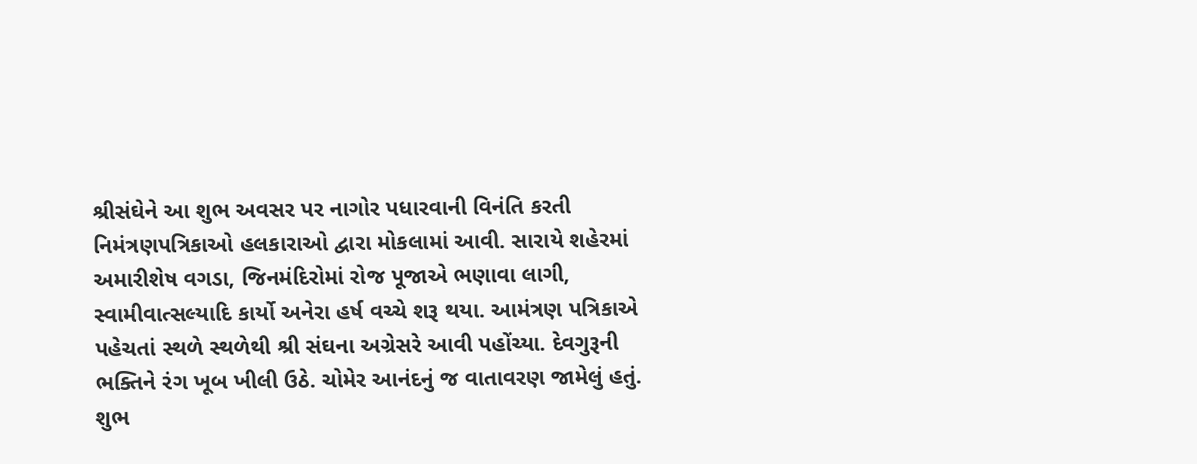શ્રીસંઘેને આ શુભ અવસર પર નાગોર પધારવાની વિનંતિ કરતી નિમંત્રણપત્રિકાઓ હલકારાઓ દ્વારા મોકલામાં આવી. સારાયે શહેરમાં અમારીશેષ વગડા, જિનમંદિરોમાં રોજ પૂજાએ ભણાવા લાગી, સ્વામીવાત્સલ્યાદિ કાર્યો અનેરા હર્ષ વચ્ચે શરૂ થયા. આમંત્રણ પત્રિકાએ પહેચતાં સ્થળે સ્થળેથી શ્રી સંઘના અગ્રેસરે આવી પહોંચ્યા. દેવગુરૂની ભક્તિને રંગ ખૂબ ખીલી ઉઠે. ચોમેર આનંદનું જ વાતાવરણ જામેલું હતું. શુભ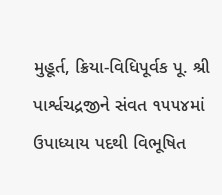મુહૂર્ત, ક્રિયા-વિધિપૂર્વક પૂ. શ્રી પાર્શ્વચદ્રજીને સંવત ૧૫૫૪માં ઉપાધ્યાય પદથી વિભૂષિત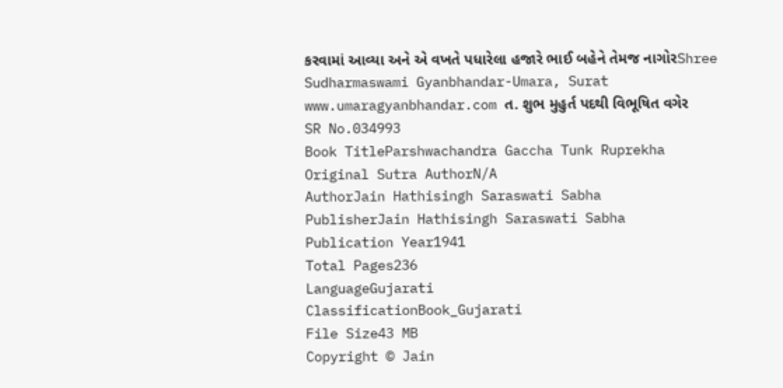કરવામાં આવ્યા અને એ વખતે પધારેલા હજારે ભાઈ બહેને તેમજ નાગોરShree Sudharmaswami Gyanbhandar-Umara, Surat www.umaragyanbhandar.com ત. શુભ મુહુર્ત પદથી વિભૂષિત વગેર
SR No.034993
Book TitleParshwachandra Gaccha Tunk Ruprekha
Original Sutra AuthorN/A
AuthorJain Hathisingh Saraswati Sabha
PublisherJain Hathisingh Saraswati Sabha
Publication Year1941
Total Pages236
LanguageGujarati
ClassificationBook_Gujarati
File Size43 MB
Copyright © Jain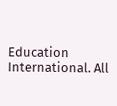Education International. All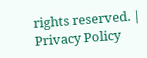rights reserved. | Privacy Policy